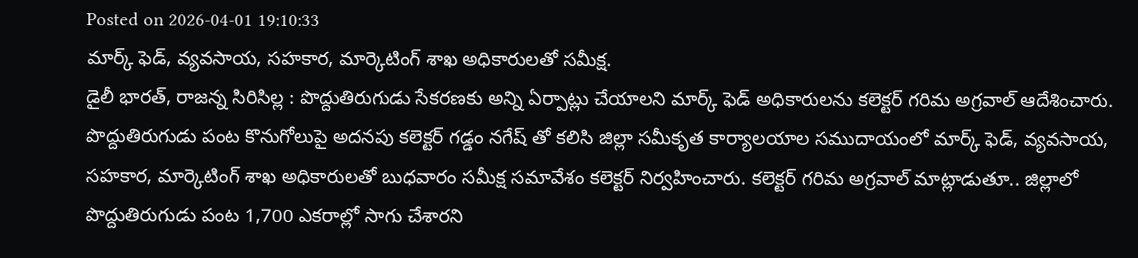Posted on 2026-04-01 19:10:33
మార్క్ ఫెడ్, వ్యవసాయ, సహకార, మార్కెటింగ్ శాఖ అధికారులతో సమీక్ష.
డైలీ భారత్, రాజన్న సిరిసిల్ల : పొద్దుతిరుగుడు సేకరణకు అన్ని ఏర్పాట్లు చేయాలని మార్క్ ఫెడ్ అధికారులను కలెక్టర్ గరిమ అగ్రవాల్ ఆదేశించారు. పొద్దుతిరుగుడు పంట కొనుగోలుపై అదనపు కలెక్టర్ గడ్డం నగేష్ తో కలిసి జిల్లా సమీకృత కార్యాలయాల సముదాయంలో మార్క్ ఫెడ్, వ్యవసాయ, సహకార, మార్కెటింగ్ శాఖ అధికారులతో బుధవారం సమీక్ష సమావేశం కలెక్టర్ నిర్వహించారు. కలెక్టర్ గరిమ అగ్రవాల్ మాట్లాడుతూ.. జిల్లాలో పొద్దుతిరుగుడు పంట 1,700 ఎకరాల్లో సాగు చేశారని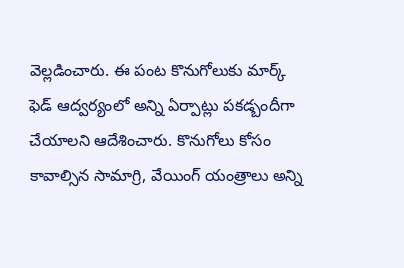వెల్లడించారు. ఈ పంట కొనుగోలుకు మార్క్ ఫెడ్ ఆద్వర్యంలో అన్ని ఏర్పాట్లు పకడ్బందీగా చేయాలని ఆదేశించారు. కొనుగోలు కోసం కావాల్సిన సామాగ్రి, వేయింగ్ యంత్రాలు అన్ని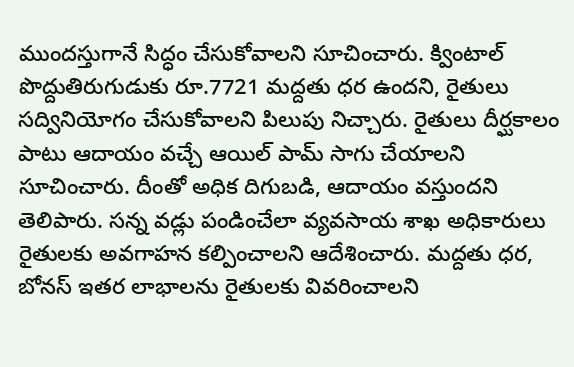ముందస్తుగానే సిద్ధం చేసుకోవాలని సూచించారు. క్వింటాల్ పొద్దుతిరుగుడుకు రూ.7721 మద్దతు ధర ఉందని, రైతులు సద్వినియోగం చేసుకోవాలని పిలుపు నిచ్చారు. రైతులు దీర్ఘకాలం పాటు ఆదాయం వచ్చే ఆయిల్ పామ్ సాగు చేయాలని సూచించారు. దీంతో అధిక దిగుబడి, ఆదాయం వస్తుందని తెలిపారు. సన్న వడ్లు పండించేలా వ్యవసాయ శాఖ అధికారులు రైతులకు అవగాహన కల్పించాలని ఆదేశించారు. మద్దతు ధర, బోనస్ ఇతర లాభాలను రైతులకు వివరించాలని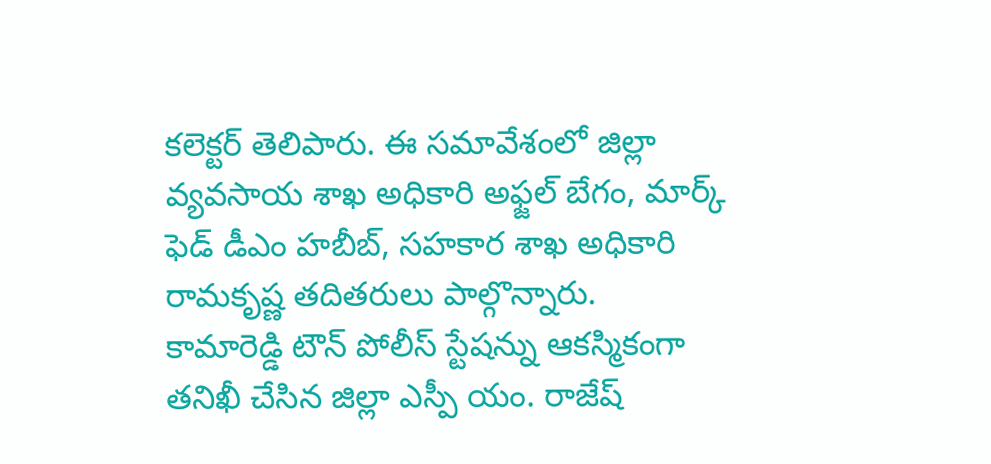కలెక్టర్ తెలిపారు. ఈ సమావేశంలో జిల్లా వ్యవసాయ శాఖ అధికారి అఫ్జల్ బేగం, మార్క్ ఫెడ్ డీఎం హబీబ్, సహకార శాఖ అధికారి రామకృష్ణ తదితరులు పాల్గొన్నారు.
కామారెడ్డి టౌన్ పోలీస్ స్టేషన్ను ఆకస్మికంగా తనిఖీ చేసిన జిల్లా ఎస్పీ యం. రాజేష్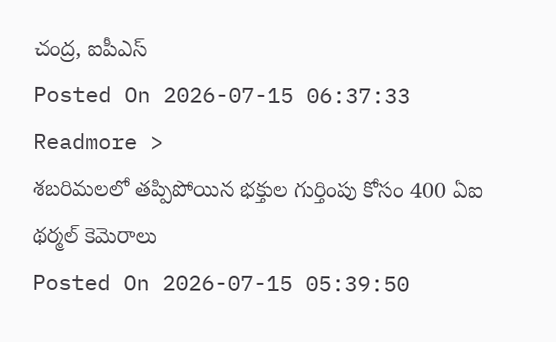చంద్ర, ఐపీఎస్
Posted On 2026-07-15 06:37:33
Readmore >
శబరిమలలో తప్పిపోయిన భక్తుల గుర్తింపు కోసం 400 ఏఐ థర్మల్ కెమెరాలు
Posted On 2026-07-15 05:39:50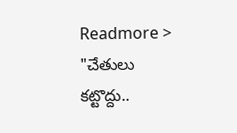Readmore >
"చేతులు కట్టొద్దు..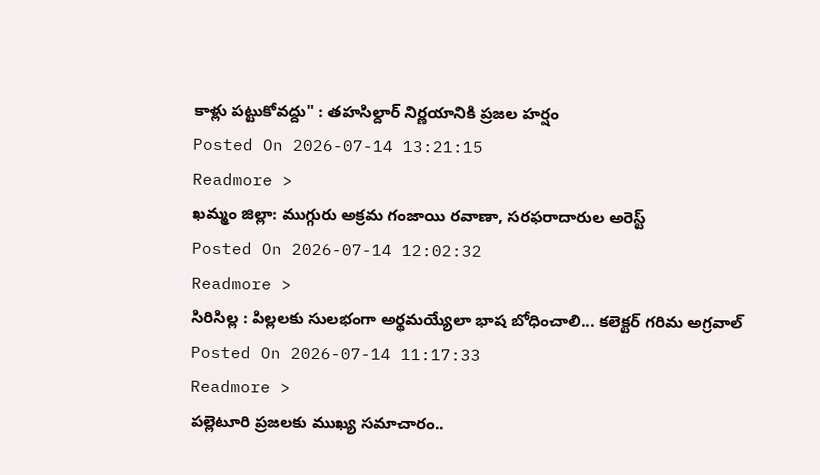కాళ్లు పట్టుకోవద్దు" : తహసిల్దార్ నిర్ణయానికి ప్రజల హర్షం
Posted On 2026-07-14 13:21:15
Readmore >
ఖమ్మం జిల్లా: ముగ్గురు అక్రమ గంజాయి రవాణా, సరఫరాదారుల అరెస్ట్
Posted On 2026-07-14 12:02:32
Readmore >
సిరిసిల్ల : పిల్లలకు సులభంగా అర్థమయ్యేలా భాష బోధించాలి... కలెక్టర్ గరిమ అగ్రవాల్
Posted On 2026-07-14 11:17:33
Readmore >
పల్లెటూరి ప్రజలకు ముఖ్య సమాచారం..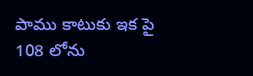పాము కాటుకు ఇక పై 108 లోను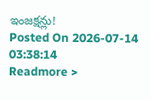ఇంజక్షన్లు!
Posted On 2026-07-14 03:38:14
Readmore >